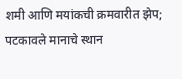शमी आणि मयांकची क्रमवारीत झेप; पटकावले मानाचे स्थान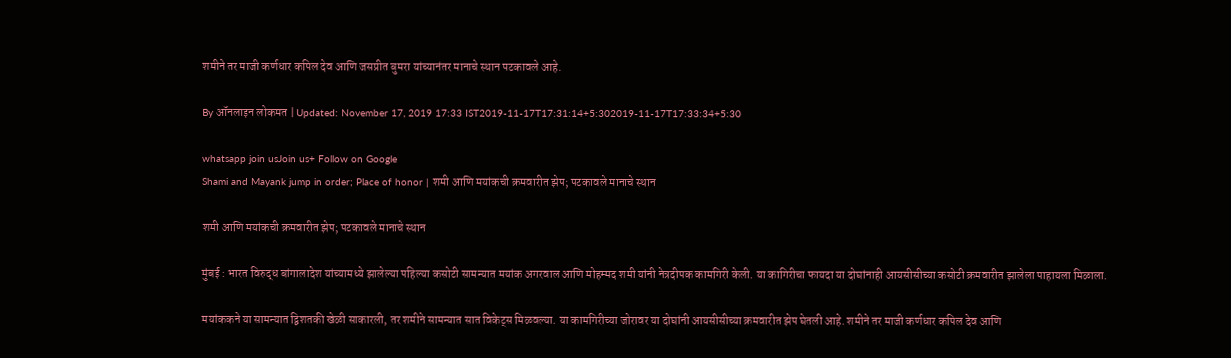शमीने तर माजी कर्णधार कपिल देव आणि जसप्रीत बुमरा यांच्यानंतर मानाचे स्थान पटकावले आहे.

By ऑनलाइन लोकमत | Updated: November 17, 2019 17:33 IST2019-11-17T17:31:14+5:302019-11-17T17:33:34+5:30

whatsapp join usJoin us+ Follow on Google
Shami and Mayank jump in order; Place of honor | शमी आणि मयांकची क्रमवारीत झेप; पटकावले मानाचे स्थान

शमी आणि मयांकची क्रमवारीत झेप; पटकावले मानाचे स्थान

मुंबई : भारत विरुद्ध बांगालादेश यांच्यामध्ये झालेल्या पहिल्या कसोटी सामन्यात मयांक अगरवाल आणि मोहम्मद शमी यांनी नेत्रदीपक कामगिरी केली. या कागिरीचा फायदा या दोघांनाही आयसीसीच्या कसोटी क्रमवारीत झालेला पाहायला मिळाला.

मयांककने या सामन्यात द्विशतकी खेळी साकारली, तर शमीने सामन्यात सात विकेट्स मिळवल्या. या कामगिरीच्या जोरावर या दोघांनी आयसीसीच्या क्रमवारीत झेप घेतली आहे. शमीने तर माजी कर्णधार कपिल देव आणि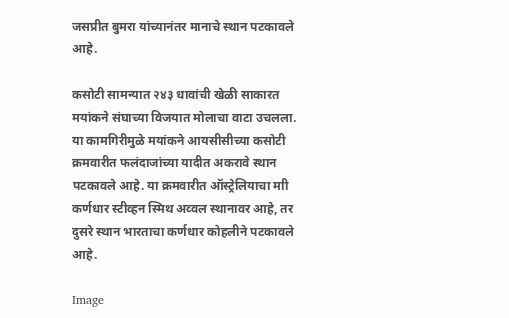जसप्रीत बुमरा यांच्यानंतर मानाचे स्थान पटकावले आहे.

कसोटी सामन्यात २४३ धावांची खेळी साकारत मयांकने संघाच्या विजयात मोलाचा वाटा उचलला. या कामगिरीमुळे मयांकने आयसीसीच्या कसोटी क्रमवारीत फलंदाजांच्या यादीत अकरावे स्थान पटकावले आहे. या क्रमवारीत ऑस्ट्रेलियाचा माी कर्णधार स्टीव्हन स्मिथ अव्वल स्थानावर आहे, तर दुसरे स्थान भारताचा कर्णधार कोहलीने पटकावले आहे.

Image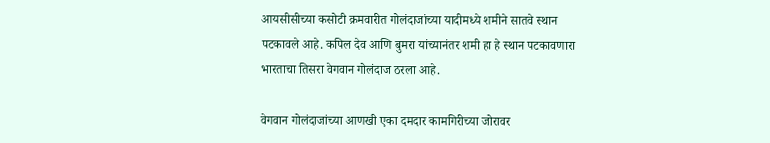आयसीसीच्या कसोटी क्रमवारीत गोलंदाजांच्या यादीमध्ये शमीने सातवे स्थान पटकावले आहे. कपिल देव आणि बुमरा यांच्यानंतर शमी हा हे स्थान पटकावणारा भारताचा तिसरा वेगवान गोलंदाज ठरला आहे.

वेगवान गोलंदाजांच्या आणखी एका दमदार कामगिरीच्या जोरावर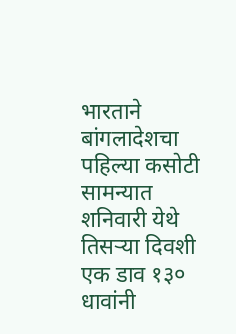भारताने बांगलादेशचा पहिल्या कसोटी सामन्यात शनिवारी येथे तिसऱ्या दिवशी एक डाव १३० धावांनी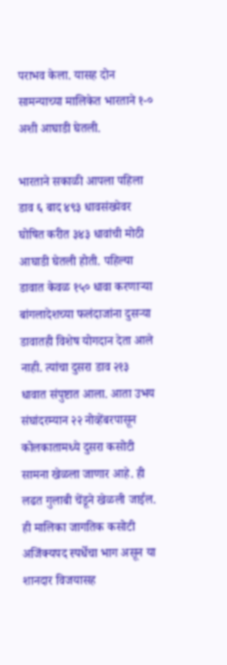पराभव केला. यासह दोन सामन्याच्या मालिकेत भारताने १-० अशी आघाडी घेतली.

भारताने सकाळी आपला पहिला डाव ६ बाद ४९३ धावसंख्येवर घोषित करीत ३४३ धावांची मोठी आघाडी घेतली होती. पहिल्या डावात केवळ १५० धावा करणाऱ्या बांगलादेशच्या फलंदाजांना दुसऱ्या डावातही विशेष योगदान देता आले नाही. त्यांचा दुसरा डाव २१३ धावात संपुष्टात आला. आता उभय संघांदरम्यान २२ नोव्हेंबरपासून कोलकातामध्ये दुसरा कसोटी सामना खेळला जाणार आहे. ही लढत गुलाबी चेंडूने खेळली जाईल. ही मालिका जागतिक कसोटी अजिंक्यपद स्पर्धेचा भाग असून या शानदार विजयासह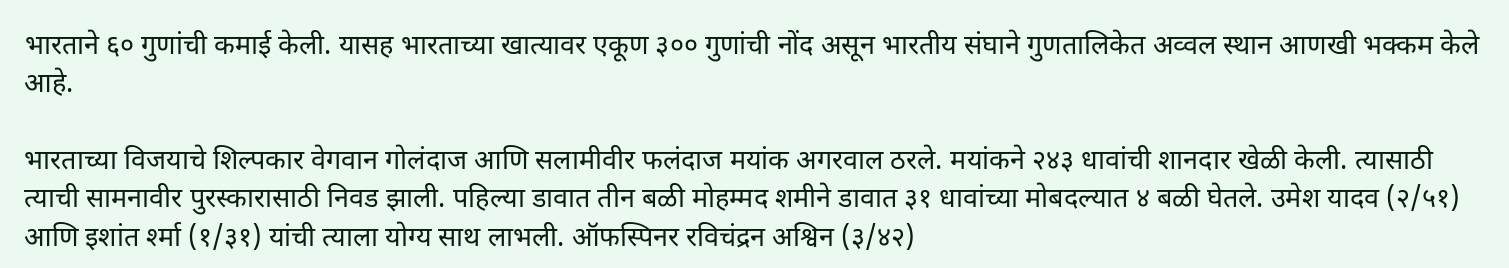भारताने ६० गुणांची कमाई केली. यासह भारताच्या खात्यावर एकूण ३०० गुणांची नोंद असून भारतीय संघाने गुणतालिकेत अव्वल स्थान आणखी भक्कम केले आहे.

भारताच्या विजयाचे शिल्पकार वेगवान गोलंदाज आणि सलामीवीर फलंदाज मयांक अगरवाल ठरले. मयांकने २४३ धावांची शानदार खेळी केली. त्यासाठी त्याची सामनावीर पुरस्कारासाठी निवड झाली. पहिल्या डावात तीन बळी मोहम्मद शमीने डावात ३१ धावांच्या मोबदल्यात ४ बळी घेतले. उमेश यादव (२/५१) आणि इशांत र्श्मा (१/३१) यांची त्याला योग्य साथ लाभली. ऑफस्पिनर रविचंद्रन अश्विन (३/४२)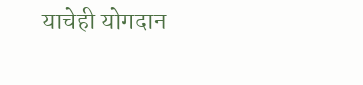याचेही योगदान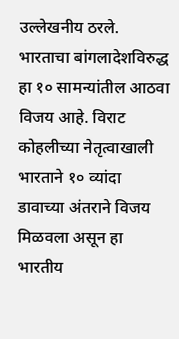उल्लेखनीय ठरले. भारताचा बांगलादेशविरुद्ध हा १० सामन्यांतील आठवा विजय आहे. विराट कोहलीच्या नेतृत्वाखाली भारताने १० व्यांदा डावाच्या अंतराने विजय मिळवला असून हा भारतीय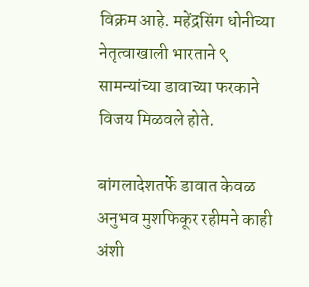विक्रम आहे. महेंद्रसिंग धोनीच्या नेतृत्वाखाली भारताने ९ सामन्यांच्या डावाच्या फरकाने विजय मिळवले होते.

बांगलादेशतर्फे डावात केवळ अनुभव मुशफिकूर रहीमने काही अंशी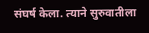संघर्ष केला. त्याने सुरुवातीला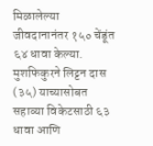मिळालेल्या जीवदानानंतर १५० चेंडूंत ६४ धावा केल्या. मुशफिकुरने लिट्टन दास (३५) याच्यासोबत सहाव्या विकेटसाठी ६३ धावा आणि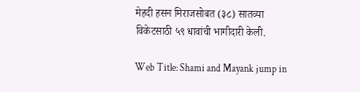मेहदी हसन मिराजसोबत (३८) सातव्या विकेटसाठी ५९ धावांची भागीदारी केली.

Web Title: Shami and Mayank jump in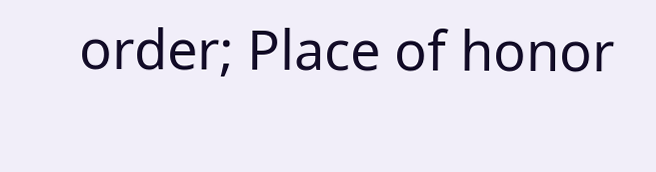order; Place of honor